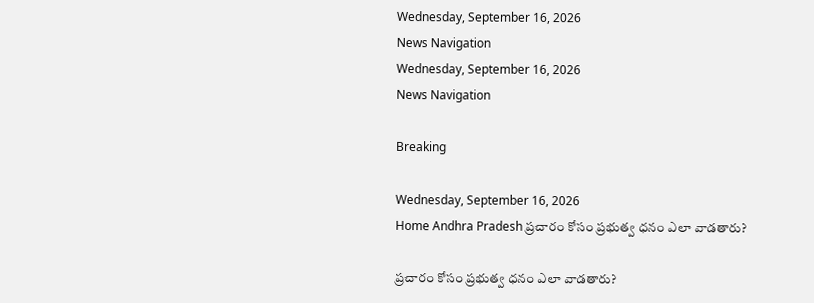Wednesday, September 16, 2026
News Navigation
Wednesday, September 16, 2026
News Navigation

Breaking

Wednesday, September 16, 2026
Home Andhra Pradesh ప్రచారం కోసం ప్రభుత్వ ధనం ఎలా వాడతారు?

ప్రచారం కోసం ప్రభుత్వ ధనం ఎలా వాడతారు?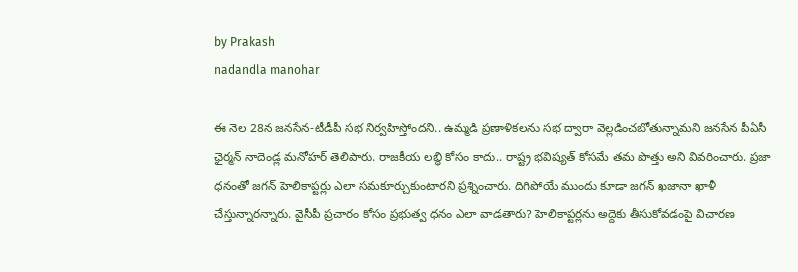by Prakash
nadandla manohar

ఈ నెల 28న జనసేన-టీడీపీ సభ నిర్వహిస్తోందని.. ఉమ్మడి ప్రణాళికలను సభ ద్వారా వెల్లడించబోతున్నామని జనసేన పీఏసీ ఛైర్మన్‌ నాదెండ్ల మనోహర్‌ తెలిపారు. రాజకీయ లబ్ధి కోసం కాదు.. రాష్ట్ర భవిష్యత్‌ కోసమే తమ పొత్తు అని వివరించారు. ప్రజా ధనంతో జగన్‌ హెలికాప్టర్లు ఎలా సమకూర్చుకుంటారని ప్రశ్నించారు. దిగిపోయే ముందు కూడా జగన్‌ ఖజానా ఖాళీ చేస్తున్నారన్నారు. వైసీపీ ప్రచారం కోసం ప్రభుత్వ ధనం ఎలా వాడతారు? హెలికాప్టర్లను అద్దెకు తీసుకోవడంపై విచారణ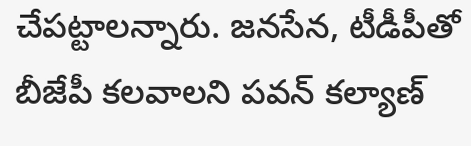చేపట్టాలన్నారు. జనసేన, టీడీపీతో బీజేపీ కలవాలని పవన్‌ కల్యాణ్‌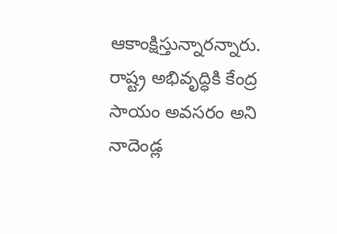ఆకాంక్షిస్తున్నారన్నారు. రాష్ట్ర అభివృద్ధికి కేంద్ర సాయం అవసరం అని నాదెండ్ల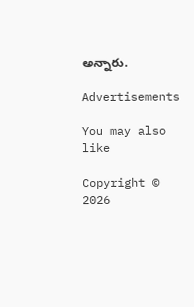అన్నారు.

Advertisements

You may also like

Copyright © 2026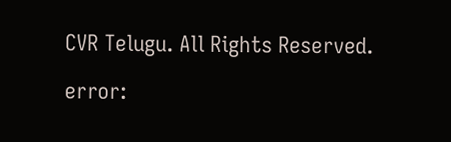CVR Telugu. All Rights Reserved.

error: